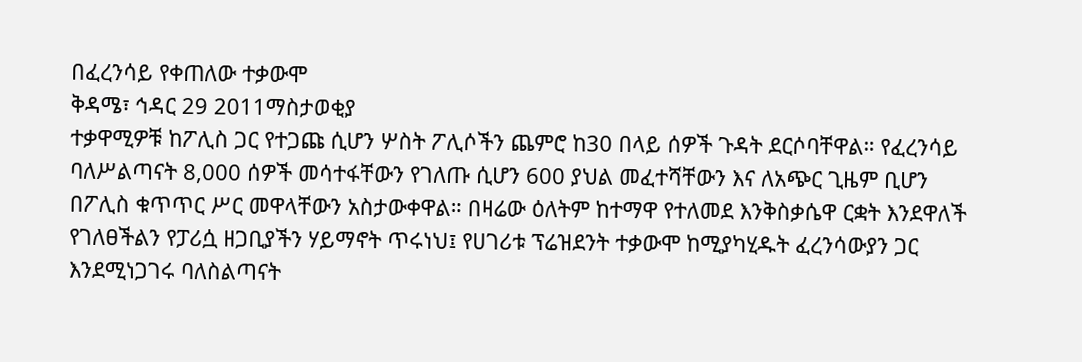በፈረንሳይ የቀጠለው ተቃውሞ
ቅዳሜ፣ ኅዳር 29 2011ማስታወቂያ
ተቃዋሚዎቹ ከፖሊስ ጋር የተጋጩ ሲሆን ሦስት ፖሊሶችን ጨምሮ ከ30 በላይ ሰዎች ጉዳት ደርሶባቸዋል። የፈረንሳይ ባለሥልጣናት 8,000 ሰዎች መሳተፋቸውን የገለጡ ሲሆን 600 ያህል መፈተሻቸውን እና ለአጭር ጊዜም ቢሆን በፖሊስ ቁጥጥር ሥር መዋላቸውን አስታውቀዋል። በዛሬው ዕለትም ከተማዋ የተለመደ እንቅስቃሴዋ ርቋት እንደዋለች የገለፀችልን የፓሪሷ ዘጋቢያችን ሃይማኖት ጥሩነህ፤ የሀገሪቱ ፕሬዝደንት ተቃውሞ ከሚያካሂዱት ፈረንሳውያን ጋር እንደሚነጋገሩ ባለስልጣናት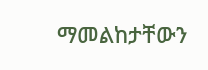ማመልከታቸውን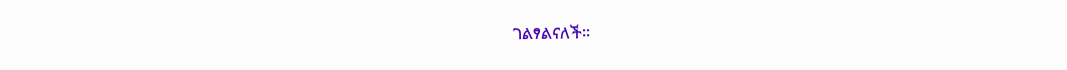ገልፃልናለች።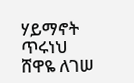ሃይማኖት ጥሩነህ
ሸዋዬ ለገሠ